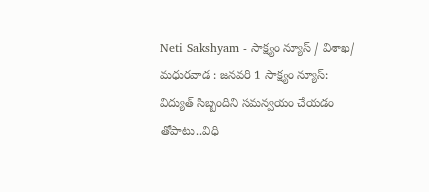Neti Sakshyam - సాక్ష్యం న్యూస్ / విశాఖ/ మధురవాడ : జనవరి 1 సాక్ష్యం న్యూస్: విద్యుత్ సిబ్బందిని సమన్వయం చేయడం తోపాటు..విధి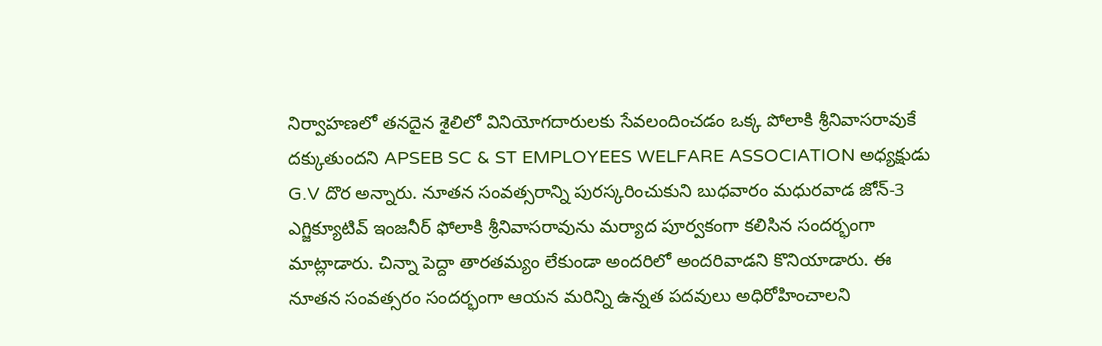నిర్వాహణలో తనదైన శైలిలో వినియోగదారులకు సేవలందించడం ఒక్క పోలాకి శ్రీనివాసరావుకే దక్కుతుందని APSEB SC & ST EMPLOYEES WELFARE ASSOCIATION అధ్యక్షుడు G.V దొర అన్నారు. నూతన సంవత్సరాన్ని పురస్కరించుకుని బుధవారం మధురవాడ జోన్-3 ఎగ్జిక్యూటివ్ ఇంజనీర్ ఫోలాకి శ్రీనివాసరావును మర్యాద పూర్వకంగా కలిసిన సందర్భంగా మాట్లాడారు. చిన్నా పెద్దా తారతమ్యం లేకుండా అందరిలో అందరివాడని కొనియాడారు. ఈ నూతన సంవత్సరం సందర్భంగా ఆయన మరిన్ని ఉన్నత పదవులు అధిరోహించాలని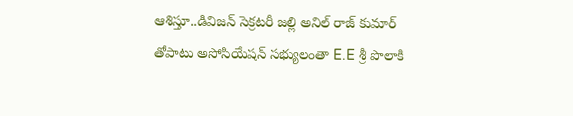ఆశిస్తూ..డివిజన్ సెక్రటరీ జల్లి అనిల్ రాజ్ కుమార్ తోపాటు అసోసియేషన్ సభ్యులంతా E.E శ్రీ పొలాకి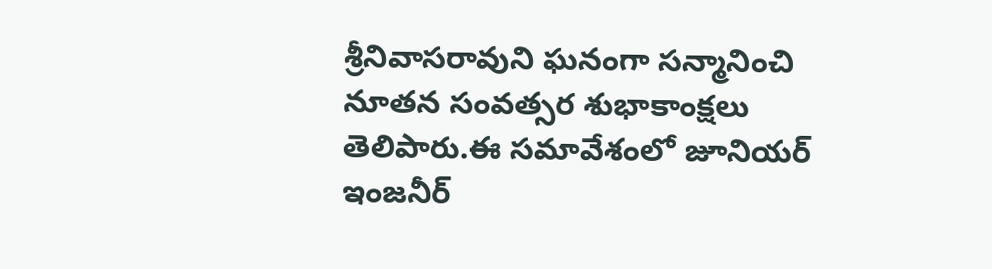శ్రీనివాసరావుని ఘనంగా సన్మానించి నూతన సంవత్సర శుభాకాంక్షలు తెలిపారు.ఈ సమావేశంలో జూనియర్ ఇంజనీర్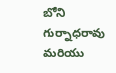బోని గుర్నాధరావు మరియు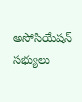అసోసియేషన్ సభ్యులు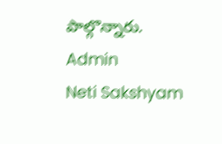పాల్గొన్నారు.
Admin
Neti Sakshyam